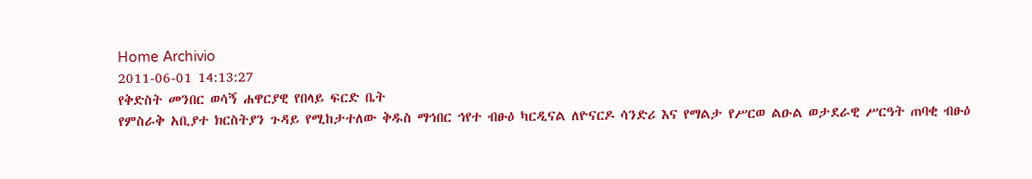Home Archivio
2011-06-01 14:13:27
የቅድስት መንበር ወሳኝ ሐዋርያዊ የበላይ ፍርድ ቤት
የምስራቅ አቢያተ ክርስትያን ጉዳይ የሚከታተለው ቅዱስ ማኅበር ኅየተ ብፁዕ ካርዲናል ለዮናርዶ ሳንድሪ እና የማልታ የሥርወ ልዑል ወታደራዊ ሥርዓት ጠባቂ ብፁዕ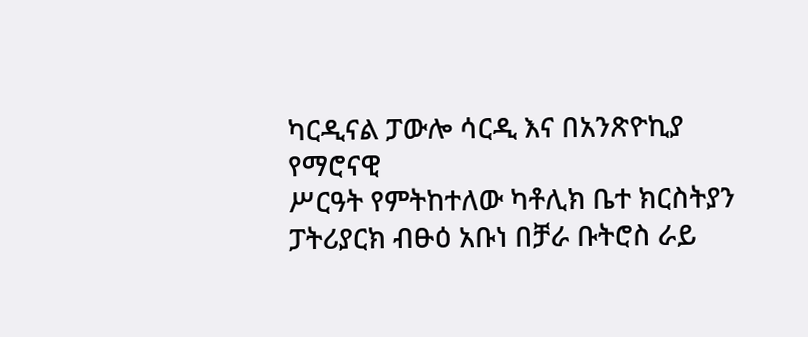ካርዲናል ፓውሎ ሳርዲ እና በአንጽዮኪያ የማሮናዊ
ሥርዓት የምትከተለው ካቶሊክ ቤተ ክርስትያን ፓትሪያርክ ብፁዕ አቡነ በቻራ ቡትሮስ ራይ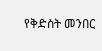የቅድስት መንበር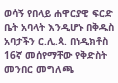ወሳኝ የበላይ ሐዋርያዊ ፍርድ ቤት አባላት እንዲሆኑ በቅዱስ አባታችን ር.ሊ.ጳ. በነዲክቶስ 16ኛ መሰየማቸው የቅድስት መንበር መግለጫ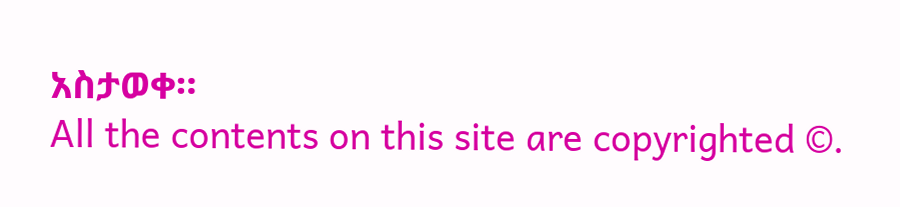አስታወቀ።
All the contents on this site are copyrighted ©.